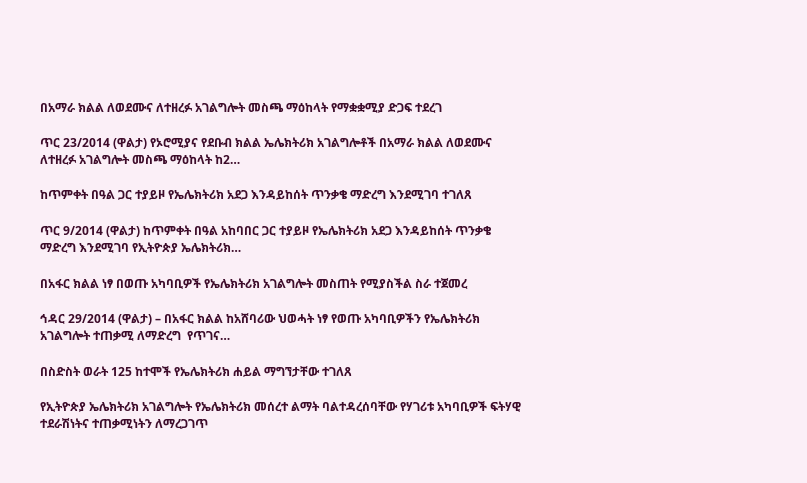በአማራ ክልል ለወደሙና ለተዘረፉ አገልግሎት መስጫ ማዕከላት የማቋቋሚያ ድጋፍ ተደረገ

ጥር 23/2014 (ዋልታ) የኦሮሚያና የደቡብ ክልል ኤሌክትሪክ አገልግሎቶች በአማራ ክልል ለወደሙና ለተዘረፉ አገልግሎት መስጫ ማዕከላት ከ2…

ከጥምቀት በዓል ጋር ተያይዞ የኤሌክትሪክ አደጋ እንዳይከሰት ጥንቃቄ ማድረግ እንደሚገባ ተገለጸ

ጥር 9/2014 (ዋልታ) ከጥምቀት በዓል አከባበር ጋር ተያይዞ የኤሌክትሪክ አደጋ እንዳይከሰት ጥንቃቄ ማድረግ እንደሚገባ የኢትዮጵያ ኤሌክትሪክ…

በአፋር ክልል ነፃ በወጡ አካባቢዎች የኤሌክትሪክ አገልግሎት መስጠት የሚያስችል ስራ ተጀመረ

ኅዳር 29/2014 (ዋልታ) – በአፋር ክልል ከአሸባሪው ህወሓት ነፃ የወጡ አካባቢዎችን የኤሌክትሪክ አገልግሎት ተጠቃሚ ለማድረግ  የጥገና…

በስድስት ወራት 125 ከተሞች የኤሌክትሪክ ሐይል ማግኘታቸው ተገለጸ

የኢትዮጵያ ኤሌክትሪክ አገልግሎት የኤሌክትሪክ መሰረተ ልማት ባልተዳረሰባቸው የሃገሪቱ አካባቢዎች ፍትሃዊ ተደራሽነትና ተጠቃሚነትን ለማረጋገጥ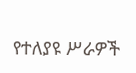የተለያዩ ሥራዎች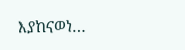እያከናወነ…